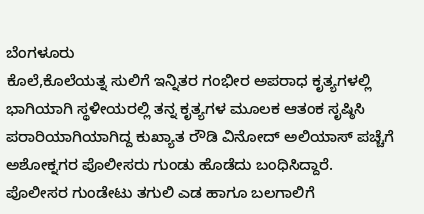ಬೆಂಗಳೂರು
ಕೊಲೆ,ಕೊಲೆಯತ್ನ ಸುಲಿಗೆ ಇನ್ನಿತರ ಗಂಭೀರ ಅಪರಾಧ ಕೃತ್ಯಗಳಲ್ಲಿ ಭಾಗಿಯಾಗಿ ಸ್ಥಳೀಯರಲ್ಲಿ ತನ್ನ ಕೃತ್ಯಗಳ ಮೂಲಕ ಆತಂಕ ಸೃಷ್ಠಿಸಿ ಪರಾರಿಯಾಗಿಯಾಗಿದ್ದ ಕುಖ್ಯಾತ ರೌಡಿ ವಿನೋದ್ ಅಲಿಯಾಸ್ ಪಚ್ಚೆಗೆ ಅಶೋಕ್ನಗರ ಪೊಲೀಸರು ಗುಂಡು ಹೊಡೆದು ಬಂಧಿಸಿದ್ದಾರೆ.
ಪೊಲೀಸರ ಗುಂಡೇಟು ತಗುಲಿ ಎಡ ಹಾಗೂ ಬಲಗಾಲಿಗೆ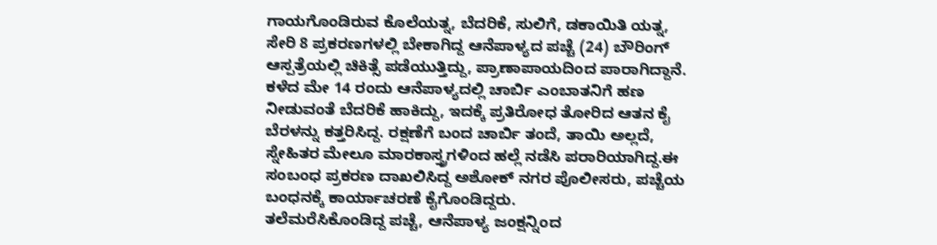ಗಾಯಗೊಂಡಿರುವ ಕೊಲೆಯತ್ನ, ಬೆದರಿಕೆ, ಸುಲಿಗೆ, ಡಕಾಯಿತಿ ಯತ್ನ, ಸೇರಿ 8 ಪ್ರಕರಣಗಳಲ್ಲಿ ಬೇಕಾಗಿದ್ದ ಆನೆಪಾಳ್ಯದ ಪಚ್ಚೆ (24) ಬೌರಿಂಗ್ ಆಸ್ಪತ್ರೆಯಲ್ಲಿ ಚಿಕಿತ್ಸೆ ಪಡೆಯುತ್ತಿದ್ದು, ಪ್ರಾಣಾಪಾಯದಿಂದ ಪಾರಾಗಿದ್ದಾನೆ.
ಕಳೆದ ಮೇ 14 ರಂದು ಆನೆಪಾಳ್ಯದಲ್ಲಿ ಚಾರ್ಬಿ ಎಂಬಾತನಿಗೆ ಹಣ ನೀಡುವಂತೆ ಬೆದರಿಕೆ ಹಾಕಿದ್ದು, ಇದಕ್ಕೆ ಪ್ರತಿರೋಧ ತೋರಿದ ಆತನ ಕೈ ಬೆರಳನ್ನು ಕತ್ತರಿಸಿದ್ದ. ರಕ್ಷಣೆಗೆ ಬಂದ ಚಾರ್ಬಿ ತಂದೆ, ತಾಯಿ ಅಲ್ಲದೆ, ಸ್ನೇಹಿತರ ಮೇಲೂ ಮಾರಕಾಸ್ತ್ರಗಳಿಂದ ಹಲ್ಲೆ ನಡೆಸಿ ಪರಾರಿಯಾಗಿದ್ದ.ಈ ಸಂಬಂಧ ಪ್ರಕರಣ ದಾಖಲಿಸಿದ್ದ ಅಶೋಕ್ ನಗರ ಪೊಲೀಸರು, ಪಚ್ಚೆಯ ಬಂಧನಕ್ಕೆ ಕಾರ್ಯಾಚರಣೆ ಕೈಗೊಂಡಿದ್ದರು.
ತಲೆಮರೆಸಿಕೊಂಡಿದ್ದ ಪಚ್ಚೆ, ಆನೆಪಾಳ್ಯ ಜಂಕ್ಷನ್ನಿಂದ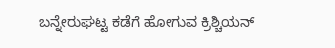ಬನ್ನೇರುಘಟ್ಟ ಕಡೆಗೆ ಹೋಗುವ ಕ್ರಿಶ್ಚಿಯನ್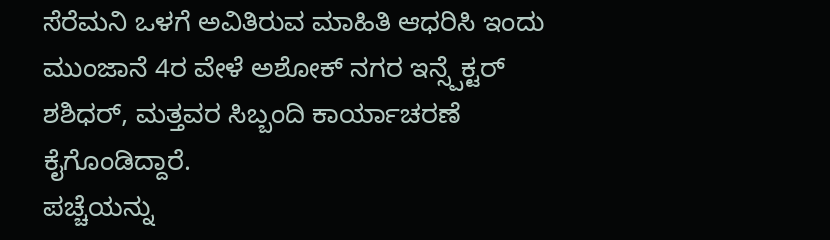ಸೆರೆಮನಿ ಒಳಗೆ ಅವಿತಿರುವ ಮಾಹಿತಿ ಆಧರಿಸಿ ಇಂದು ಮುಂಜಾನೆ 4ರ ವೇಳೆ ಅಶೋಕ್ ನಗರ ಇನ್ಸ್ಪೆಕ್ಟರ್ ಶಶಿಧರ್, ಮತ್ತವರ ಸಿಬ್ಬಂದಿ ಕಾರ್ಯಾಚರಣೆ ಕೈಗೊಂಡಿದ್ದಾರೆ.
ಪಚ್ಚೆಯನ್ನು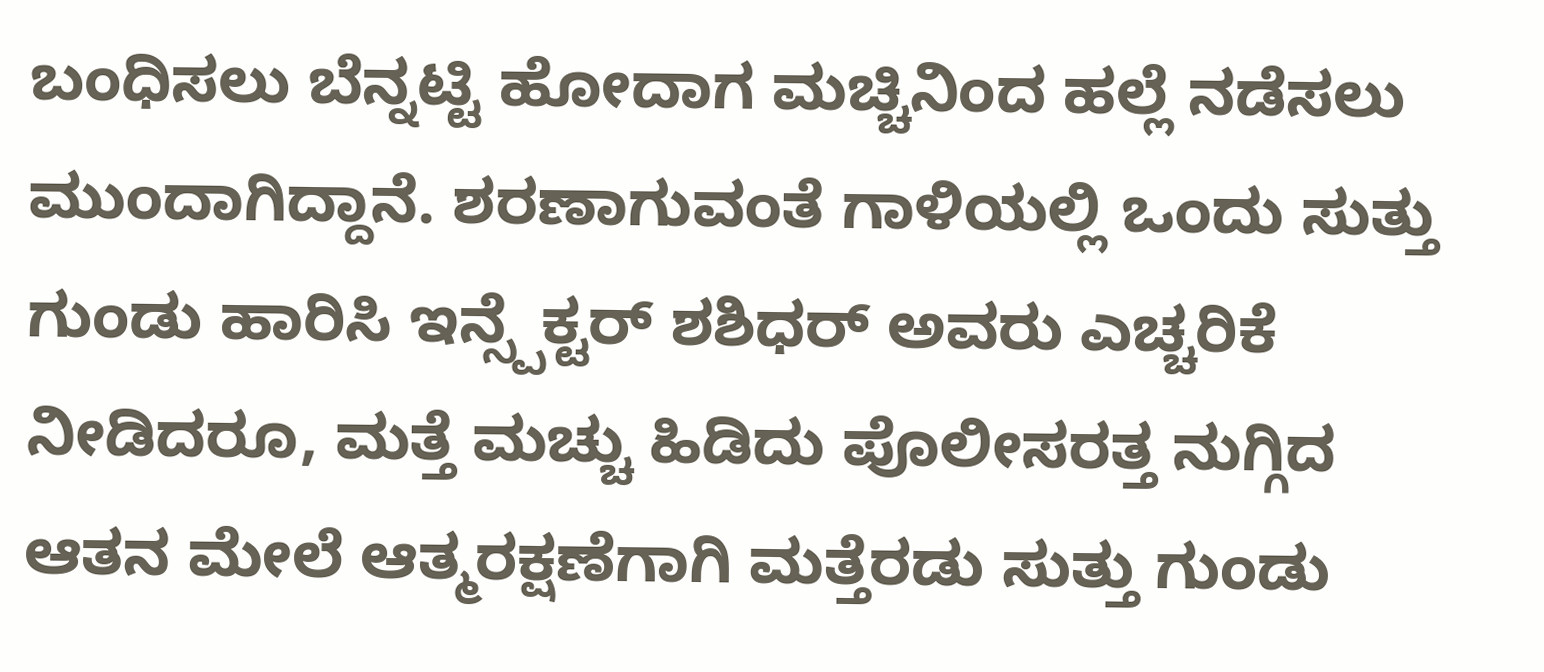ಬಂಧಿಸಲು ಬೆನ್ನಟ್ಟಿ ಹೋದಾಗ ಮಚ್ಚಿನಿಂದ ಹಲ್ಲೆ ನಡೆಸಲು ಮುಂದಾಗಿದ್ದಾನೆ. ಶರಣಾಗುವಂತೆ ಗಾಳಿಯಲ್ಲಿ ಒಂದು ಸುತ್ತು ಗುಂಡು ಹಾರಿಸಿ ಇನ್ಸ್ಪೆಕ್ಟರ್ ಶಶಿಧರ್ ಅವರು ಎಚ್ಚರಿಕೆ ನೀಡಿದರೂ, ಮತ್ತೆ ಮಚ್ಚು ಹಿಡಿದು ಪೊಲೀಸರತ್ತ ನುಗ್ಗಿದ ಆತನ ಮೇಲೆ ಆತ್ಮರಕ್ಷಣೆಗಾಗಿ ಮತ್ತೆರಡು ಸುತ್ತು ಗುಂಡು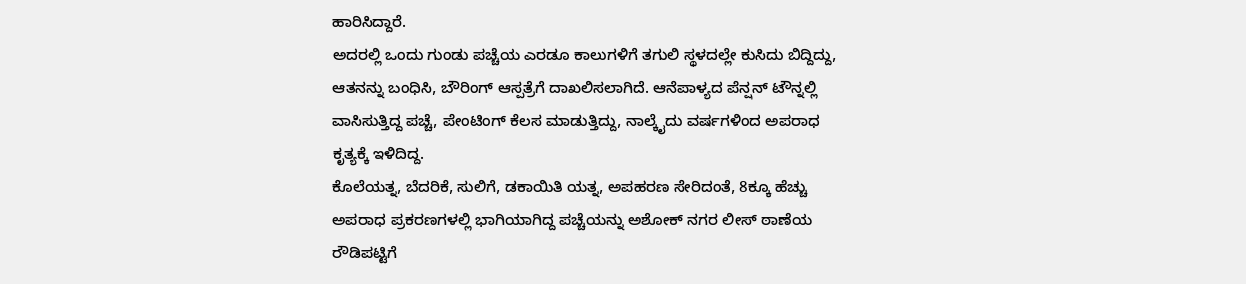ಹಾರಿಸಿದ್ದಾರೆ.
ಅದರಲ್ಲಿ ಒಂದು ಗುಂಡು ಪಚ್ಚೆಯ ಎರಡೂ ಕಾಲುಗಳಿಗೆ ತಗುಲಿ ಸ್ಥಳದಲ್ಲೇ ಕುಸಿದು ಬಿದ್ದಿದ್ದು, ಆತನನ್ನು ಬಂಧಿಸಿ, ಬೌರಿಂಗ್ ಆಸ್ಪತ್ರೆಗೆ ದಾಖಲಿಸಲಾಗಿದೆ. ಆನೆಪಾಳ್ಯದ ಪೆನ್ಷನ್ ಟೌನ್ನಲ್ಲಿ ವಾಸಿಸುತ್ತಿದ್ದ ಪಚ್ಚೆ, ಪೇಂಟಿಂಗ್ ಕೆಲಸ ಮಾಡುತ್ತಿದ್ದು, ನಾಲ್ಕೈದು ವರ್ಷಗಳಿಂದ ಅಪರಾಧ ಕೃತ್ಯಕ್ಕೆ ಇಳಿದಿದ್ದ.
ಕೊಲೆಯತ್ನ, ಬೆದರಿಕೆ, ಸುಲಿಗೆ, ಡಕಾಯಿತಿ ಯತ್ನ, ಅಪಹರಣ ಸೇರಿದಂತೆ, 8ಕ್ಕೂ ಹೆಚ್ಚು ಅಪರಾಧ ಪ್ರಕರಣಗಳಲ್ಲಿ ಭಾಗಿಯಾಗಿದ್ದ ಪಚ್ಚೆಯನ್ನು ಅಶೋಕ್ ನಗರ ಲೀಸ್ ಠಾಣೆಯ ರೌಡಿಪಟ್ಟಿಗೆ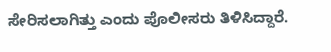ಸೇರಿಸಲಾಗಿತ್ತು ಎಂದು ಪೊಲೀಸರು ತಿಳಿಸಿದ್ದಾರೆ.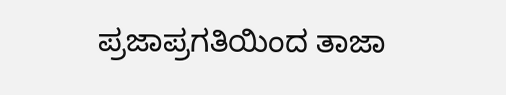ಪ್ರಜಾಪ್ರಗತಿಯಿಂದ ತಾಜಾ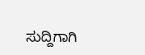ಸುದ್ದಿಗಾಗಿ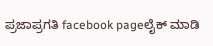ಪ್ರಜಾಪ್ರಗತಿ facebook pageಲೈಕ್ ಮಾಡಿ